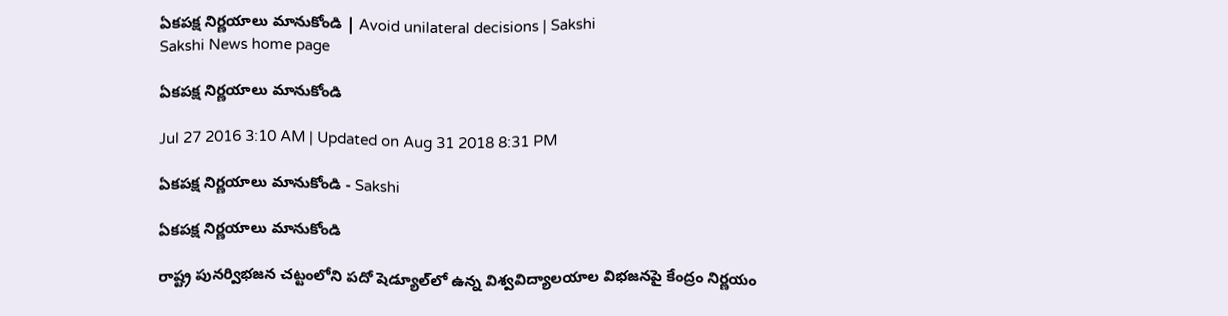ఏకపక్ష నిర్ణయాలు మానుకోండి | Avoid unilateral decisions | Sakshi
Sakshi News home page

ఏకపక్ష నిర్ణయాలు మానుకోండి

Jul 27 2016 3:10 AM | Updated on Aug 31 2018 8:31 PM

ఏకపక్ష నిర్ణయాలు మానుకోండి - Sakshi

ఏకపక్ష నిర్ణయాలు మానుకోండి

రాష్ట్ర పునర్విభజన చట్టంలోని పదో షెడ్యూల్‌లో ఉన్న విశ్వవిద్యాలయాల విభజనపై కేంద్రం నిర్ణయం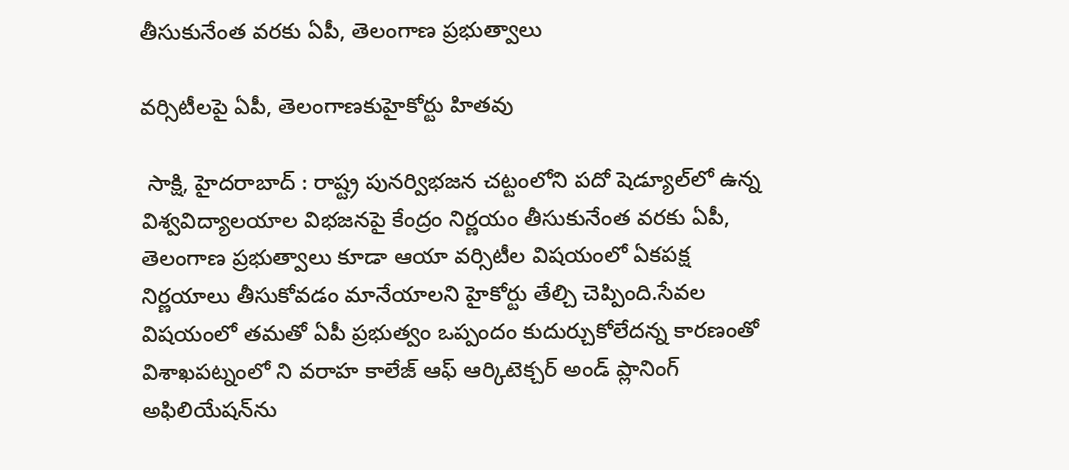తీసుకునేంత వరకు ఏపీ, తెలంగాణ ప్రభుత్వాలు

వర్సిటీలపై ఏపీ, తెలంగాణకుహైకోర్టు హితవు

 సాక్షి, హైదరాబాద్ : రాష్ట్ర పునర్విభజన చట్టంలోని పదో షెడ్యూల్‌లో ఉన్న విశ్వవిద్యాలయాల విభజనపై కేంద్రం నిర్ణయం తీసుకునేంత వరకు ఏపీ, తెలంగాణ ప్రభుత్వాలు కూడా ఆయా వర్సిటీల విషయంలో ఏకపక్ష నిర్ణయాలు తీసుకోవడం మానేయాలని హైకోర్టు తేల్చి చెప్పింది.సేవల విషయంలో తమతో ఏపీ ప్రభుత్వం ఒప్పందం కుదుర్చుకోలేదన్న కారణంతో విశాఖపట్నంలో ని వరాహ కాలేజ్ ఆఫ్ ఆర్కిటెక్చర్ అండ్ ప్లానింగ్ అఫిలియేషన్‌ను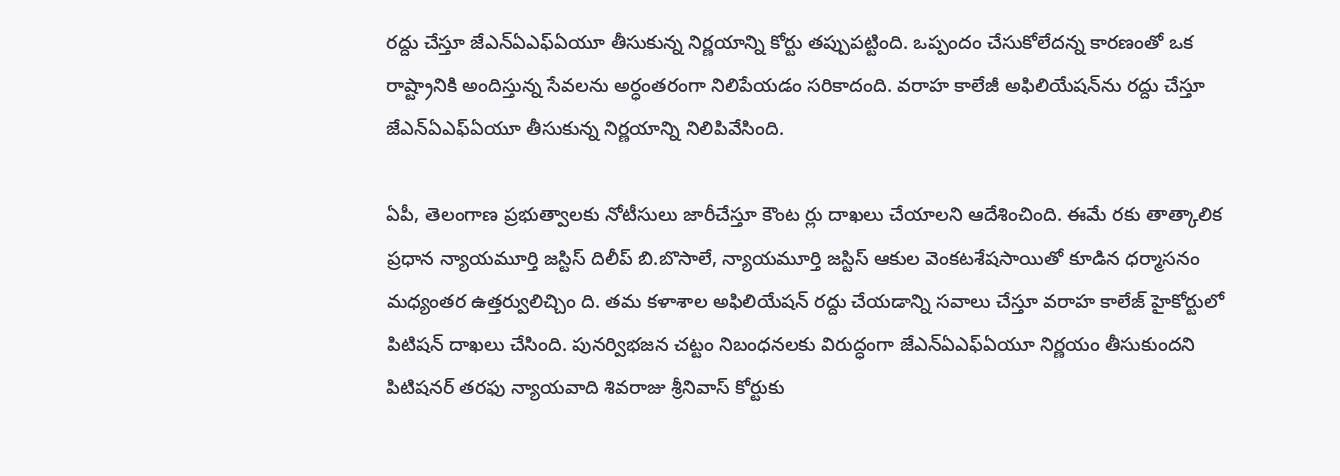రద్దు చేస్తూ జేఎన్‌ఏఎఫ్‌ఏయూ తీసుకున్న నిర్ణయాన్ని కోర్టు తప్పుపట్టింది. ఒప్పందం చేసుకోలేదన్న కారణంతో ఒక రాష్ట్రానికి అందిస్తున్న సేవలను అర్ధంతరంగా నిలిపేయడం సరికాదంది. వరాహ కాలేజీ అఫిలియేషన్‌ను రద్దు చేస్తూ జేఎన్‌ఏఎఫ్‌ఏయూ తీసుకున్న నిర్ణయాన్ని నిలిపివేసింది.

ఏపీ, తెలంగాణ ప్రభుత్వాలకు నోటీసులు జారీచేస్తూ కౌంట ర్లు దాఖలు చేయాలని ఆదేశించింది. ఈమే రకు తాత్కాలిక ప్రధాన న్యాయమూర్తి జస్టిస్ దిలీప్ బి.బొసాలే, న్యాయమూర్తి జస్టిస్ ఆకుల వెంకటశేషసాయితో కూడిన ధర్మాసనం మధ్యంతర ఉత్తర్వులిచ్చిం ది. తమ కళాశాల అఫిలియేషన్ రద్దు చేయడాన్ని సవాలు చేస్తూ వరాహ కాలేజ్ హైకోర్టులో పిటిషన్ దాఖలు చేసింది. పునర్విభజన చట్టం నిబంధనలకు విరుద్ధంగా జేఎన్‌ఏఎఫ్‌ఏయూ నిర్ణయం తీసుకుందని పిటిషనర్ తరఫు న్యాయవాది శివరాజు శ్రీనివాస్ కోర్టుకు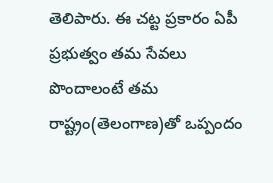తెలిపారు. ఈ చట్ట ప్రకారం ఏపీ ప్రభుత్వం తమ సేవలు పొందాలంటే తమ రాష్ట్రం(తెలంగాణ)తో ఒప్పందం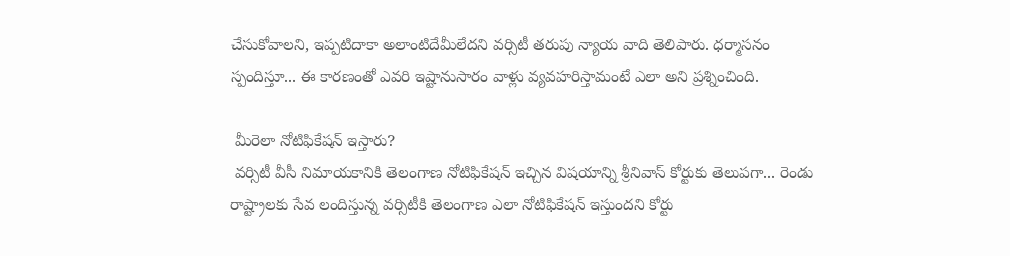చేసుకోవాలని, ఇప్పటిదాకా అలాంటిదేమీలేదని వర్సిటీ తరుపు న్యాయ వాది తెలిపారు. ధర్మాసనం స్పందిస్తూ... ఈ కారణంతో ఎవరి ఇష్టానుసారం వాళ్లు వ్యవహరిస్తామంటే ఎలా అని ప్రశ్నించింది.

 మీరెలా నోటిఫికేషన్ ఇస్తారు?
 వర్సిటీ వీసీ నిమాయకానికి తెలంగాణ నోటిఫికేషన్ ఇచ్చిన విషయాన్ని శ్రీనివాస్ కోర్టుకు తెలుపగా... రెండు రాష్ట్రాలకు సేవ లందిస్తున్న వర్సిటీకి తెలంగాణ ఎలా నోటిఫికేషన్ ఇస్తుందని కోర్టు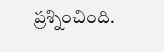ప్రశ్నించింది.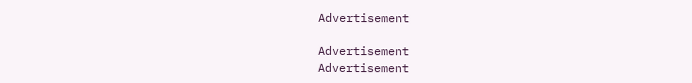Advertisement

Advertisement
Advertisement